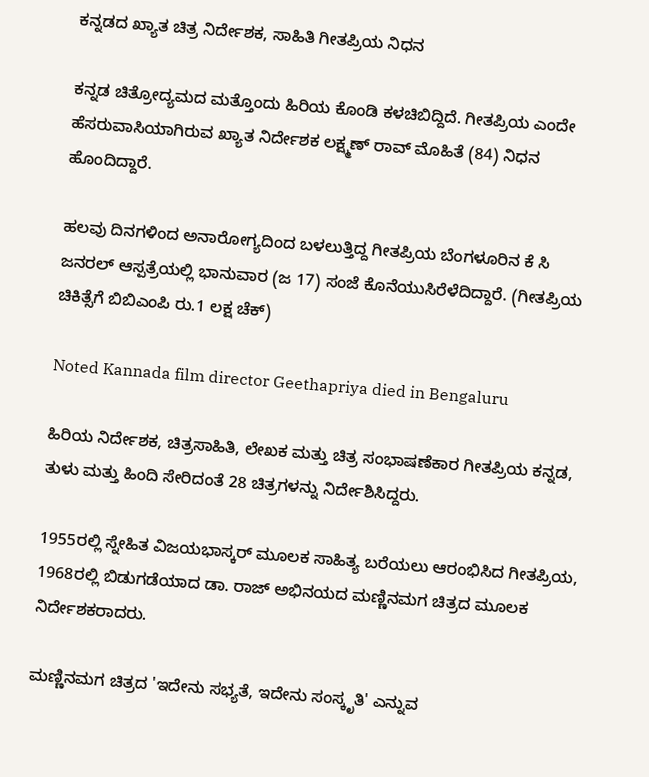ಕನ್ನಡದ ಖ್ಯಾತ ಚಿತ್ರ ನಿರ್ದೇಶಕ, ಸಾಹಿತಿ ಗೀತಪ್ರಿಯ ನಿಧನ

ಕನ್ನಡ ಚಿತ್ರೋದ್ಯಮದ ಮತ್ತೊಂದು ಹಿರಿಯ ಕೊಂಡಿ ಕಳಚಿಬಿದ್ದಿದೆ. ಗೀತಪ್ರಿಯ ಎಂದೇ ಹೆಸರುವಾಸಿಯಾಗಿರುವ ಖ್ಯಾತ ನಿರ್ದೇಶಕ ಲಕ್ಷ್ಮಣ್ ರಾವ್ ಮೊಹಿತೆ (84) ನಿಧನ ಹೊಂದಿದ್ದಾರೆ.

ಹಲವು ದಿನಗಳಿಂದ ಅನಾರೋಗ್ಯದಿಂದ ಬಳಲುತ್ತಿದ್ದ ಗೀತಪ್ರಿಯ ಬೆಂಗಳೂರಿನ ಕೆ ಸಿ ಜನರಲ್ ಆಸ್ಪತ್ರೆಯಲ್ಲಿ ಭಾನುವಾರ (ಜ 17) ಸಂಜೆ ಕೊನೆಯುಸಿರೆಳೆದಿದ್ದಾರೆ. (ಗೀತಪ್ರಿಯ ಚಿಕಿತ್ಸೆಗೆ ಬಿಬಿಎಂಪಿ ರು.1 ಲಕ್ಷ ಚೆಕ್)

Noted Kannada film director Geethapriya died in Bengaluru

ಹಿರಿಯ ನಿರ್ದೇಶಕ, ಚಿತ್ರಸಾಹಿತಿ, ಲೇಖಕ ಮತ್ತು ಚಿತ್ರ ಸಂಭಾಷಣೆಕಾರ ಗೀತಪ್ರಿಯ ಕನ್ನಡ, ತುಳು ಮತ್ತು ಹಿಂದಿ ಸೇರಿದಂತೆ 28 ಚಿತ್ರಗಳನ್ನು ನಿರ್ದೇಶಿಸಿದ್ದರು.

1955ರಲ್ಲಿ ಸ್ನೇಹಿತ ವಿಜಯಭಾಸ್ಕರ್ ಮೂಲಕ ಸಾಹಿತ್ಯ ಬರೆಯಲು ಆರಂಭಿಸಿದ ಗೀತಪ್ರಿಯ, 1968ರಲ್ಲಿ ಬಿಡುಗಡೆಯಾದ ಡಾ. ರಾಜ್ ಅಭಿನಯದ ಮಣ್ಣಿನಮಗ ಚಿತ್ರದ ಮೂಲಕ ನಿರ್ದೇಶಕರಾದರು.

ಮಣ್ಣಿನಮಗ ಚಿತ್ರದ 'ಇದೇನು ಸಭ್ಯತೆ, ಇದೇನು ಸಂಸ್ಕೃತಿ' ಎನ್ನುವ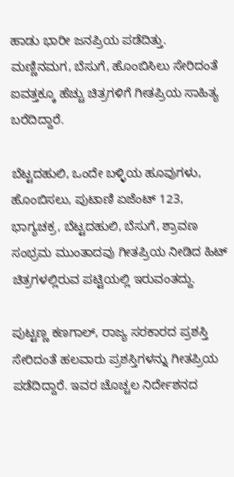ಹಾಡು ಭಾರೀ ಜನಪ್ರಿಯ ಪಡೆದಿತ್ತು. ಮಣ್ಣಿನಮಗ, ಬೆಸುಗೆ, ಹೊಂಬಿಸಿಲು ಸೇರಿದಂತೆ ಐವತ್ತಕ್ಕೂ ಹೆಚ್ಚು ಚಿತ್ರಗಳಿಗೆ ಗೀತಪ್ರಿಯ ಸಾಹಿತ್ಯ ಬರೆದಿದ್ದಾರೆ.

ಬೆಟ್ಟದಹುಲಿ, ಒಂದೇ ಬಳ್ಳಿಯ ಹೂವುಗಳು, ಹೊಂಬಿಸಲು, ಪುಟಾಣಿ ಏಜೆಂಟ್ 123, ಭಾಗ್ಯಚಕ್ರ, ಬೆಟ್ಟದಹುಲಿ, ಬೆಸುಗೆ, ಶ್ರಾವಣ ಸಂಭ್ರಮ ಮುಂತಾದವು ಗೀತಪ್ರಿಯ ನೀಡಿದ ಹಿಟ್ ಚಿತ್ರಗಳಲ್ಲಿರುವ ಪಟ್ಟಿಯಲ್ಲಿ ಇರುವಂತದ್ದು.

ಪುಟ್ಟಣ್ಣ ಕಣಗಾಲ್, ರಾಜ್ಯ ಸರಕಾರದ ಪ್ರಶಸ್ತಿ ಸೇರಿದಂತೆ ಹಲವಾರು ಪ್ರಶಸ್ತಿಗಳನ್ನು ಗೀತಪ್ರಿಯ ಪಡೆದಿದ್ದಾರೆ. ಇವರ ಚೊಚ್ಚಲ ನಿರ್ದೇಶನದ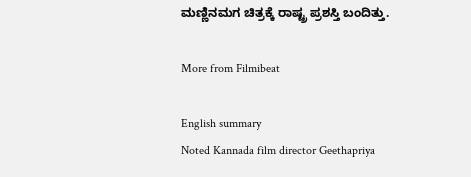ಮಣ್ಣಿನಮಗ ಚಿತ್ರಕ್ಕೆ ರಾಷ್ಟ್ರ ಪ್ರಶಸ್ತಿ ಬಂದಿತ್ತು.

More from Filmibeat

English summary
Noted Kannada film director Geethapriya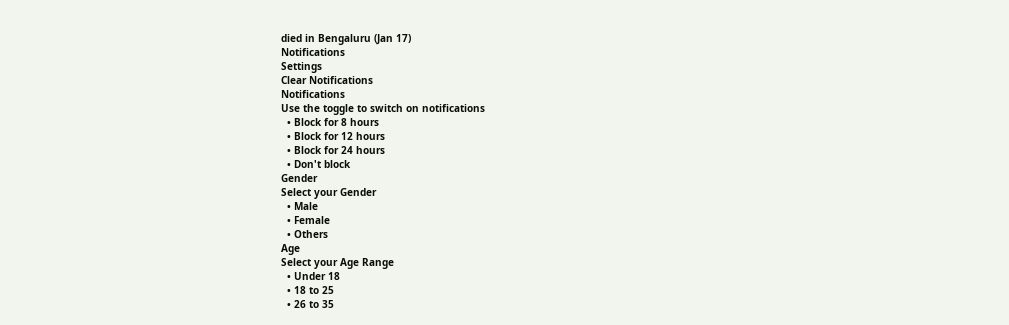died in Bengaluru (Jan 17)
Notifications
Settings
Clear Notifications
Notifications
Use the toggle to switch on notifications
  • Block for 8 hours
  • Block for 12 hours
  • Block for 24 hours
  • Don't block
Gender
Select your Gender
  • Male
  • Female
  • Others
Age
Select your Age Range
  • Under 18
  • 18 to 25
  • 26 to 35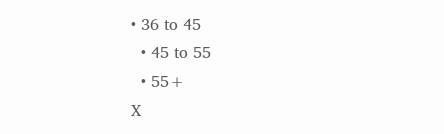• 36 to 45
  • 45 to 55
  • 55+
X